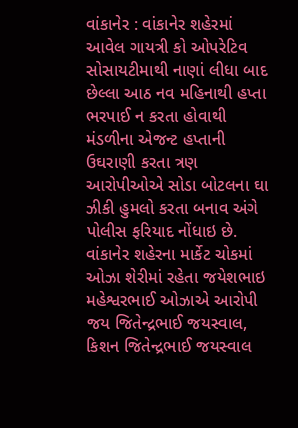વાંકાનેર : વાંકાનેર શહેરમાં આવેલ ગાયત્રી કો ઓપરેટિવ સોસાયટીમાથી નાણાં લીધા બાદ છેલ્લા આઠ નવ મહિનાથી હપ્તા ભરપાઈ ન કરતા હોવાથી મંડળીના એજન્ટ હપ્તાની ઉઘરાણી કરતા ત્રણ આરોપીઓએ સોડા બોટલના ઘા ઝીકી હુમલો કરતા બનાવ અંગે પોલીસ ફરિયાદ નોંધાઇ છે.
વાંકાનેર શહેરના માર્કેટ ચોકમાં ઓઝા શેરીમાં રહેતા જયેશભાઇ મહેશ્વરભાઈ ઓઝાએ આરોપી જય જિતેન્દ્રભાઈ જયસ્વાલ, કિશન જિતેન્દ્રભાઈ જયસ્વાલ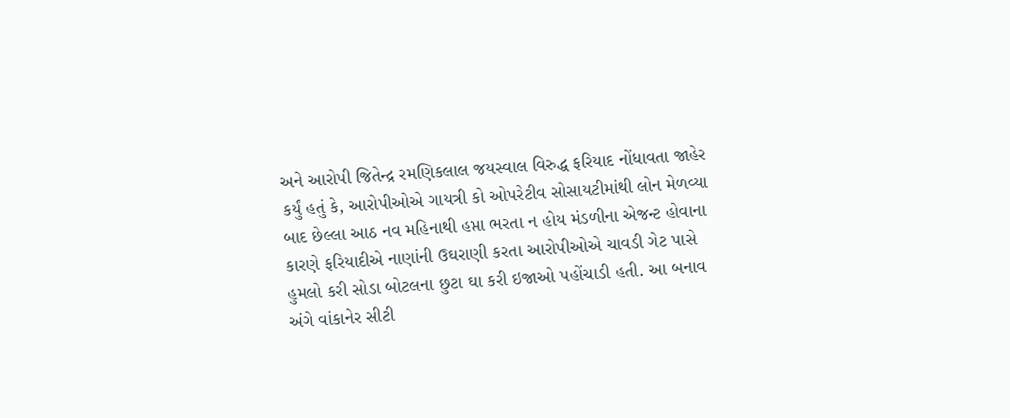અને આરોપી જિતેન્દ્ર રમણિકલાલ જયસ્વાલ વિરુદ્ધ ફરિયાદ નોંધાવતા જાહેર કર્યું હતું કે, આરોપીઓએ ગાયત્રી કો ઓપરેટીવ સોસાયટીમાંથી લોન મેળવ્યા બાદ છેલ્લા આઠ નવ મહિનાથી હપ્તા ભરતા ન હોય મંડળીના એજન્ટ હોવાના કારણે ફરિયાદીએ નાણાંની ઉઘરાણી કરતા આરોપીઓએ ચાવડી ગેટ પાસે હુમલો કરી સોડા બોટલના છુટા ઘા કરી ઇજાઓ પહોંચાડી હતી. આ બનાવ અંગે વાંકાનેર સીટી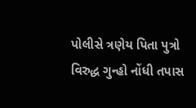પોલીસે ત્રણેય પિતા પુત્રો વિરુદ્ધ ગુન્હો નોંધી તપાસ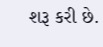શરૂ કરી છે.